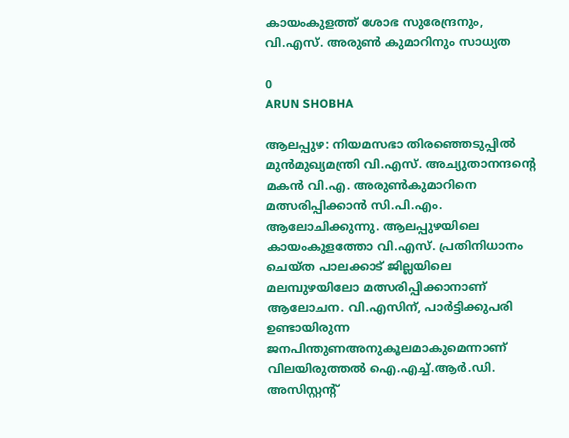കായംകുളത്ത് ശോഭ സുരേന്ദ്രനും, വി.എസ്. അരുൺ കുമാറിനും സാധ്യത

0
ARUN SHOBHA

ആലപ്പുഴ: നിയമസഭാ തിരഞ്ഞെടുപ്പിൽ മുൻമുഖ്യമന്ത്രി വി.എസ്. അച്യുതാനന്ദന്റെ മകൻ വി.എ. അരുൺകുമാറിനെ മത്സരിപ്പിക്കാൻ സി.പി.എം. ആലോചിക്കുന്നു. ആലപ്പുഴയിലെ കായംകുളത്തോ വി.എസ്. പ്രതിനിധാനം ചെയ്ത പാലക്കാട് ജില്ലയിലെ മലമ്പുഴയിലോ മത്സരിപ്പിക്കാനാണ് ആലോചന. വി.എസിന്, പാർട്ടിക്കുപരി ഉണ്ടായിരുന്ന ജനപിന്തുണഅനുകൂലമാകുമെന്നാണ് വിലയിരുത്തൽ ഐ.എച്ച്.ആർ.ഡി. അസിസ്റ്റന്റ്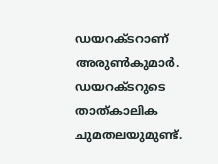ഡയറക്ടറാണ് അരുൺകുമാർ. ഡയറക്ടറുടെ താത്കാലിക ചുമതലയുമുണ്ട്.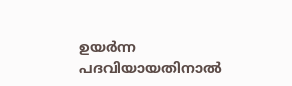ഉയർന്ന പദവിയായതിനാൽ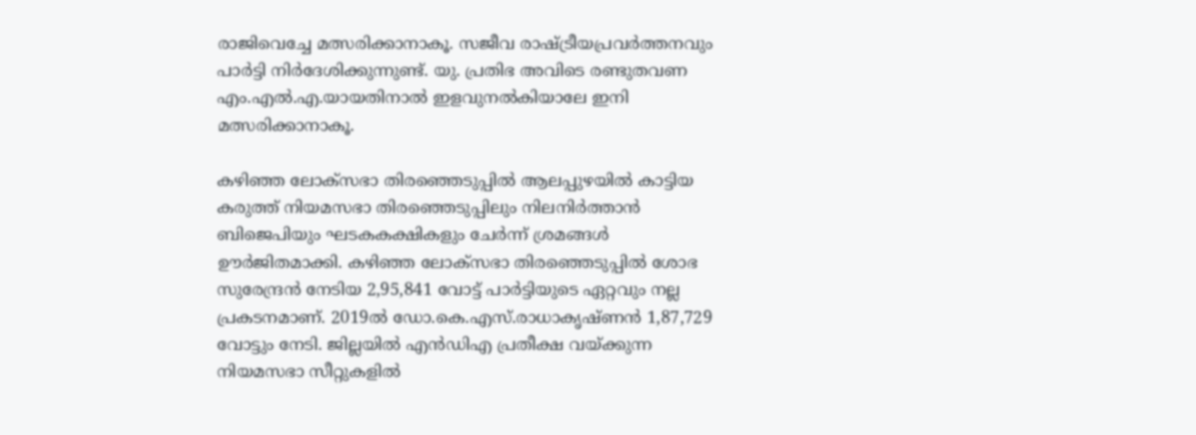രാജിവെച്ചേ മത്സരിക്കാനാകൂ. സജീവ രാഷ്ട്രീയപ്രവർത്തനവും പാർട്ടി നിർദേശിക്കുന്നുണ്ട്. യു. പ്രതിഭ അവിടെ രണ്ടുതവണ എം.എൽ.എ.യായതിനാൽ ഇളവുനൽകിയാലേ ഇനി മത്സരിക്കാനാകൂ.

കഴിഞ്ഞ ലോക്സഭാ തിരഞ്ഞെടുപ്പിൽ ആലപ്പുഴയിൽ കാട്ടിയ കരുത്ത് നിയമസഭാ തിരഞ്ഞെടുപ്പിലും നിലനിർത്താൻ ബിജെപിയും ഘടകകക്ഷികളും ചേർന്ന് ശ്രമങ്ങൾ ഊർജിതമാക്കി. കഴിഞ്ഞ ലോക്സഭാ തിരഞ്ഞെടുപ്പിൽ ശോഭ സുരേന്ദ്രൻ നേടിയ 2,95,841 വോട്ട് പാർട്ടിയുടെ ഏറ്റവും നല്ല പ്രകടനമാണ്. 2019ൽ ഡോ.കെ.എസ്.രാധാകൃഷ്ണൻ 1,87,729 വോട്ടും നേടി. ജില്ലയിൽ എൻഡിഎ പ്രതീക്ഷ വയ്ക്കുന്ന നിയമസഭാ സീറ്റുകളിൽ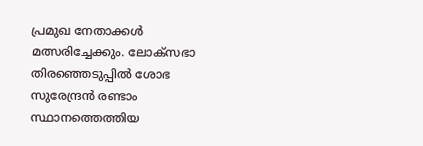പ്രമുഖ നേതാക്കൾ മത്സരിച്ചേക്കും. ലോക്സഭാ തിരഞ്ഞെടുപ്പിൽ ശോഭ സുരേന്ദ്രൻ രണ്ടാം സ്ഥാനത്തെത്തിയ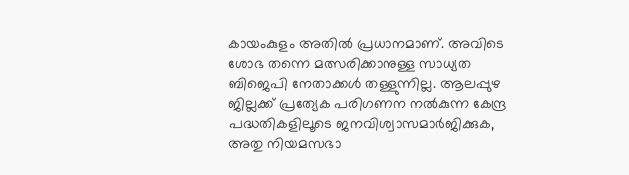കായംകുളം അതിൽ പ്രധാനമാണ്. അവിടെ ശോഭ തന്നെ മത്സരിക്കാനുള്ള സാധ്യത ബിജെപി നേതാക്കൾ തള്ളുന്നില്ല. ആലപ്പുഴ ജില്ലക്ക് പ്രത്യേക പരിഗണന നൽകുന്ന കേന്ദ്ര പദ്ധതികളിലൂടെ ജനവിശ്വാസമാർജിക്കുക, അതു നിയമസഭാ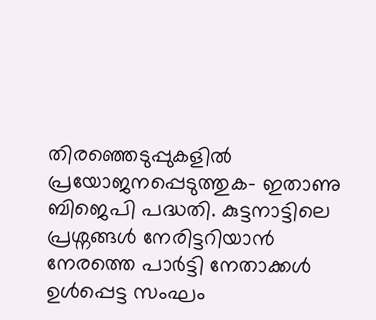തിരഞ്ഞെടുപ്പുകളിൽ പ്രയോജനപ്പെടുത്തുക– ഇതാണു ബിജെപി പദ്ധതി. കുട്ടനാട്ടിലെ പ്രശ്നങ്ങൾ നേരിട്ടറിയാൻ നേരത്തെ പാർട്ടി നേതാക്കൾ ഉൾപ്പെട്ട സംഘം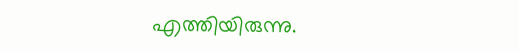എത്തിയിരുന്നു.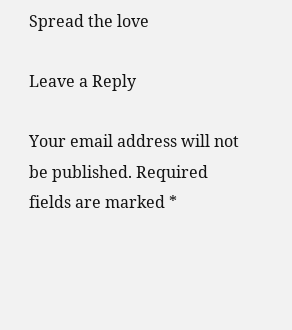Spread the love

Leave a Reply

Your email address will not be published. Required fields are marked *